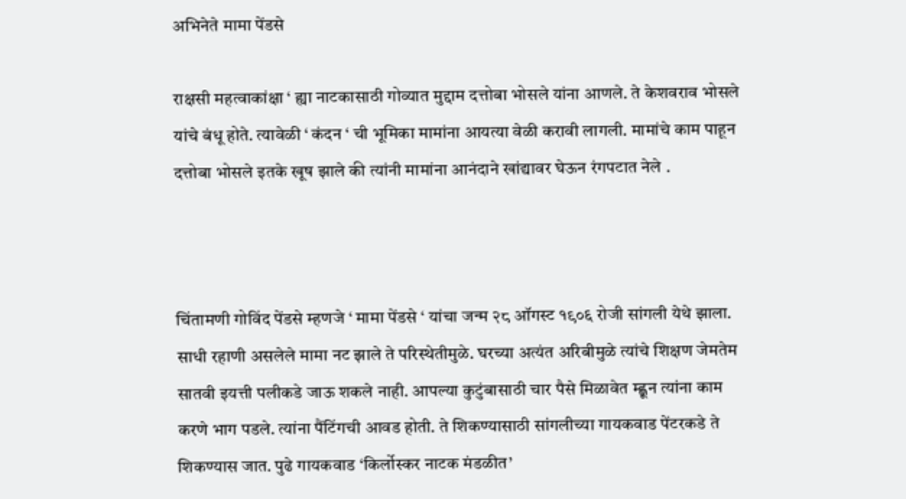अभिनेते मामा पेंडसे

राक्षसी महत्वाकांक्षा ‘ ह्या नाटकासाठी गोव्यात मुद्दाम दत्तोबा भोसले यांना आणले. ते केशवराव भोसले यांचे बंधू होते. त्यावेळी ‘ कंदन ‘ ची भूमिका मामांना आयत्या वेळी करावी लागली. मामांचे काम पाहून दत्तोबा भोसले इतके खूष झाले की त्यांनी मामांना आनंदाने खांद्यावर घेऊन रंगपटात नेले .



चिंतामणी गोविंद पेंडसे म्हणजे ‘ मामा पेंडसे ‘ यांचा जन्म २८ ऑगस्ट १९०६ रोजी सांगली येथे झाला. साधी रहाणी असलेले मामा नट झाले ते परिस्थेतीमुळे. घरच्या अत्यंत अरिबीमुळे त्यांचे शिक्षण जेमतेम सातवी इयत्ती पलीकडे जाऊ शकले नाही. आपल्या कुटुंबासाठी चार पैसे मिळावेत म्ह्णून त्यांना काम करणे भाग पडले. त्यांना पैंटिंगची आवड होती. ते शिकण्यासाठी सांगलीच्या गायकवाड पेंटरकडे ते शिकण्यास जात. पुढे गायकवाड ‘किर्लोस्कर नाटक मंडळीत’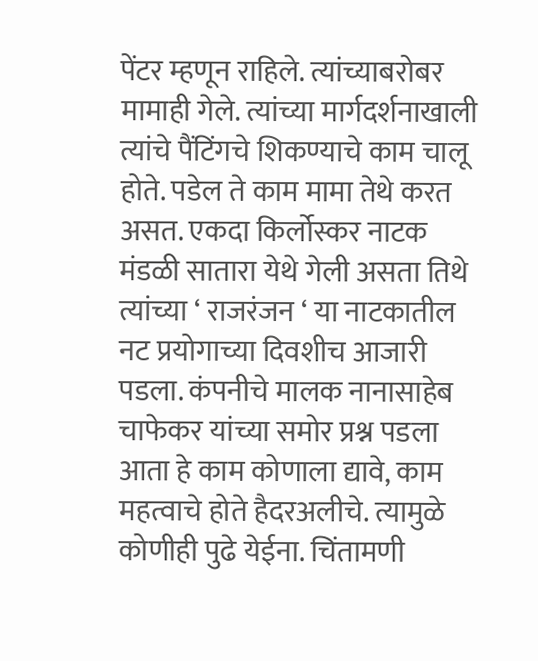पेंटर म्हणून राहिले. त्यांच्याबरोबर मामाही गेले. त्यांच्या मार्गदर्शनाखाली त्यांचे पैंटिंगचे शिकण्याचे काम चालू होते. पडेल ते काम मामा तेथे करत असत. एकदा किर्लोस्कर नाटक मंडळी सातारा येथे गेली असता तिथे त्यांच्या ‘ राजरंजन ‘ या नाटकातील नट प्रयोगाच्या दिवशीच आजारी पडला. कंपनीचे मालक नानासाहेब चाफेकर यांच्या समोर प्रश्न पडला आता हे काम कोणाला द्यावे, काम महत्वाचे होते हैदरअलीचे. त्यामुळे कोणीही पुढे येईना. चिंतामणी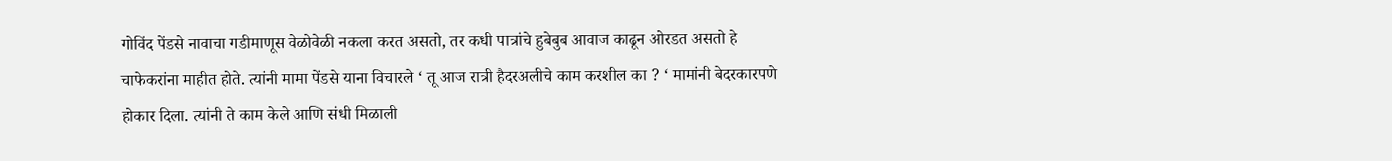गोविंद पेंडसे नावाचा गडीमाणूस वेळोवेळी नकला करत असतो, तर कधी पात्रांचे हुबेबुब आवाज काढून ओरडत असतो हे चाफेकरांना माहीत होते. त्यांनी मामा पेंडसे याना विचारले ‘ तू आज रात्री हैदरअलीचे काम करशील का ? ‘ मामांनी बेदरकारपणे होकार दिला. त्यांनी ते काम केले आणि संधी मिळाली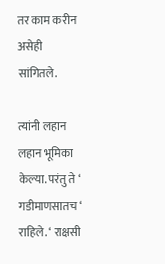तर काम करीन असेही सांगितले.

त्यांनी लहान लहान भूमिका केल्या. परंतु ते ‘ गडीमाणसातच ‘ राहिले. ‘ राक्षसी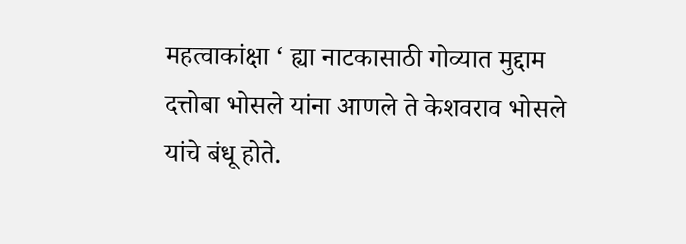महत्वाकांक्षा ‘ ह्या नाटकासाठी गोव्यात मुद्दाम दत्तोबा भोसले यांना आणले ते केशवराव भोसले यांचे बंधू होते.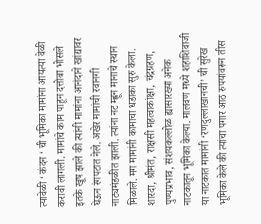त्यावेळी ‘ कंदन ‘ ची भूमिका मामांना आयत्या वेळी करावी लागली. मामांचे काम पाहून दत्तोबा भोसले इतके खूष झाले की त्यांनी मामांना आनंदाने खांद्यावर घेऊन रंगपटात नेले. अखेर मामांची रवानगी नाट्यमंडळीत झाली. त्यांना नट म्ह्णून मानाचे स्थान मिळाले. मग मामांनी कामाचा धडाका सुरु केला. शारदा, श्रीमंत, राक्षसी महत्वाकांक्षा, चंद्रग्रहण, पुण्यप्रभाव, संशयकल्लोळ ह्यासारख्या अनेक नाटकातून भूमिका केल्या. मालवण मध्ये शहाशिवाजी या नाटकात मामांनी ‘रणदुल्लाखानची’ ची सुरेख भूमिका केले की त्यांचा पगार आठ रुपयांवरून तीस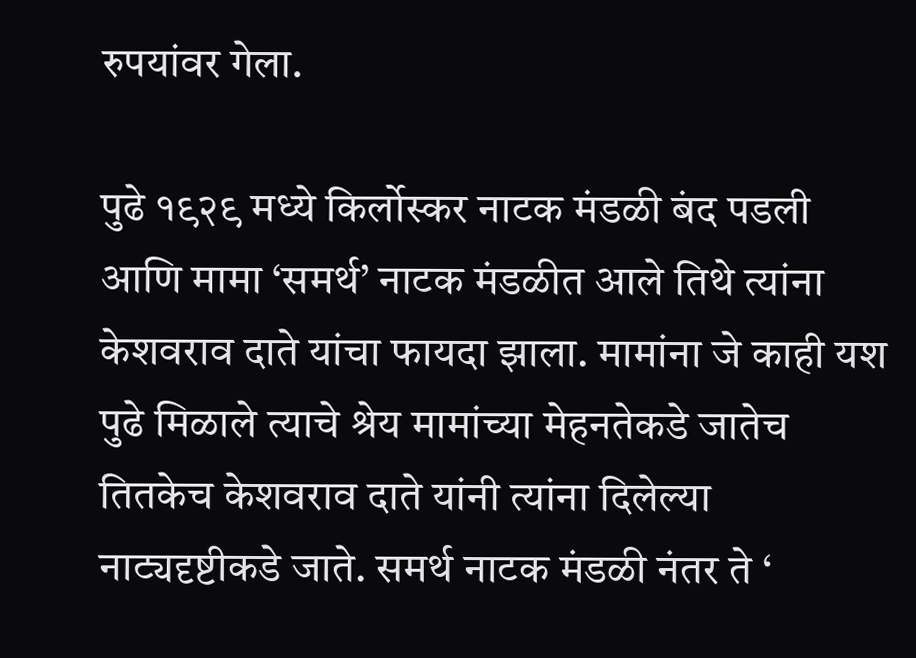रुपयांवर गेला.

पुढे १९२९ मध्ये किर्लोस्कर नाटक मंडळी बंद पडली आणि मामा ‘समर्थ’ नाटक मंडळीत आले तिथे त्यांना केशवराव दाते यांचा फायदा झाला. मामांना जे काही यश पुढे मिळाले त्याचे श्रेय मामांच्या मेहनतेकडे जातेच तितकेच केशवराव दाते यांनी त्यांना दिलेल्या नाट्यदृष्टीकडे जाते. समर्थ नाटक मंडळी नंतर ते ‘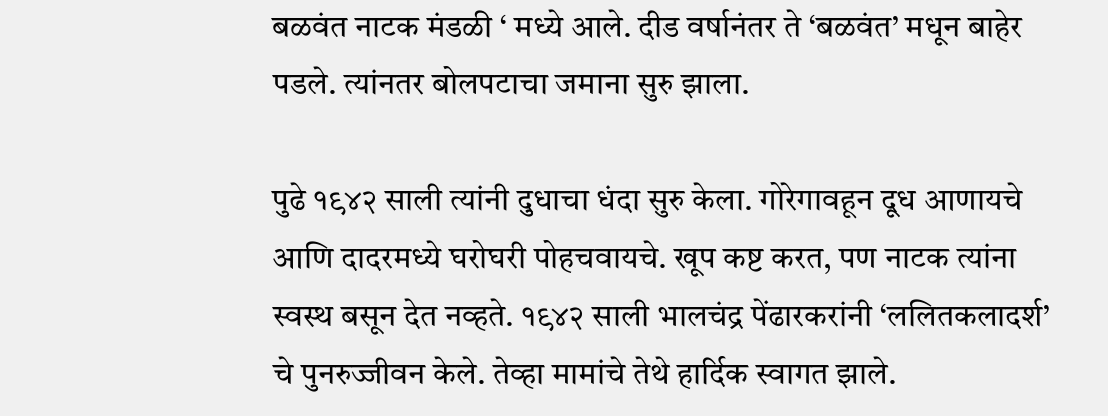बळवंत नाटक मंडळी ‘ मध्ये आले. दीड वर्षानंतर ते ‘बळवंत’ मधून बाहेर पडले. त्यांनतर बोलपटाचा जमाना सुरु झाला.

पुढे १९४२ साली त्यांनी दुधाचा धंदा सुरु केला. गोरेगावहून दूध आणायचे आणि दादरमध्ये घरोघरी पोहचवायचे. खूप कष्ट करत, पण नाटक त्यांना स्वस्थ बसून देत नव्हते. १९४२ साली भालचंद्र पेंढारकरांनी ‘ललितकलादर्श’ चे पुनरुज्जीवन केले. तेव्हा मामांचे तेथे हार्दिक स्वागत झाले.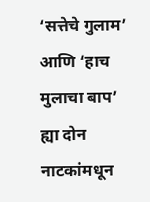‘सत्तेचे गुलाम’ आणि ‘हाच मुलाचा बाप’ ह्या दोन नाटकांमधून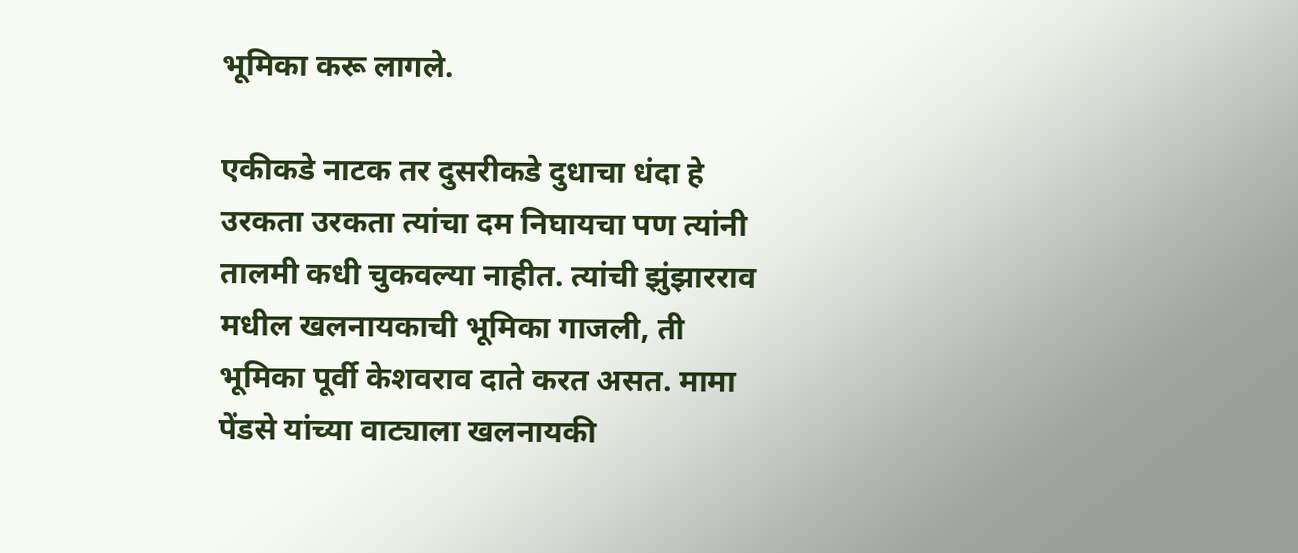भूमिका करू लागले.

एकीकडे नाटक तर दुसरीकडे दुधाचा धंदा हे उरकता उरकता त्यांचा दम निघायचा पण त्यांनी तालमी कधी चुकवल्या नाहीत. त्यांची झुंझारराव मधील खलनायकाची भूमिका गाजली, ती भूमिका पूर्वी केशवराव दाते करत असत. मामा पेंडसे यांच्या वाट्याला खलनायकी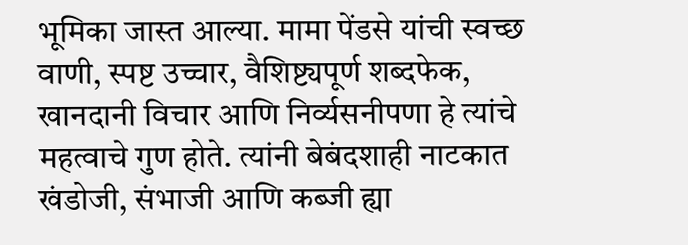भूमिका जास्त आल्या. मामा पेंडसे यांची स्वच्छ वाणी, स्पष्ट उच्चार, वैशिष्ट्यपूर्ण शब्दफेक, खानदानी विचार आणि निर्व्यसनीपणा हे त्यांचे महत्वाचे गुण होते. त्यांनी बेबंदशाही नाटकात खंडोजी, संभाजी आणि कब्जी ह्या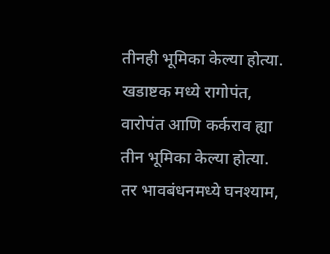तीनही भूमिका केल्या होत्या. खडाष्टक मध्ये रागोपंत, वारोपंत आणि कर्कराव ह्या तीन भूमिका केल्या होत्या. तर भावबंधनमध्ये घनश्याम,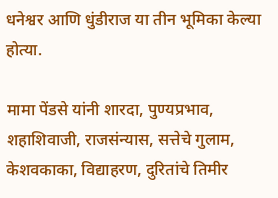धनेश्वर आणि धुंडीराज या तीन भूमिका केल्या होत्या.

मामा पेंडसे यांनी शारदा, पुण्यप्रभाव, शहाशिवाजी, राजसंन्यास, सत्तेचे गुलाम, केशवकाका, विद्याहरण, दुरितांचे तिमीर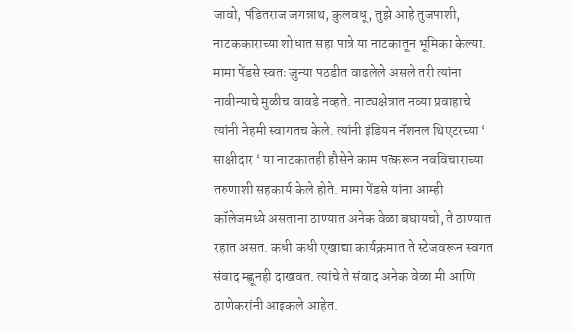जावो, पंडितराज जगन्नाथ, कुलवधू, तुझे आहे तुजपाशी, नाटककाराच्या शोधात सहा पात्रे या नाटकातून भूमिका केल्या. मामा पेंडसे स्वतः जुन्या पठडीत वाढलेले असले तरी त्यांना नावीन्याचे मुळीच वावडे नव्हते. नाट्यक्षेत्रात नव्या प्रवाहाचे त्यांनी नेहमी स्वागतच केले. त्यांनी इंडियन नॅशनल थिएटरच्या ‘ साक्षीदार ‘ या नाटकातही हौसेने काम पत्करून नवविचाराच्या तरुणाशी सहकार्य केले होते. मामा पेंडसे यांना आम्ही कॉलेजमध्ये असताना ठाण्यात अनेक वेळा बघायचो, ते ठाण्यात रहात असत. कधी कधी एखाद्या कार्यक्रमात ते स्टेजवरून स्वगत संवाद म्ह्णूनही दाखवत. त्यांचे ते संवाद अनेक वेळा मी आणि ठाणेकरांनी आइकले आहेत.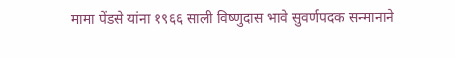मामा पेंडसे यांना १९६६ साली विष्णुदास भावे सुवर्णपदक सन्मानाने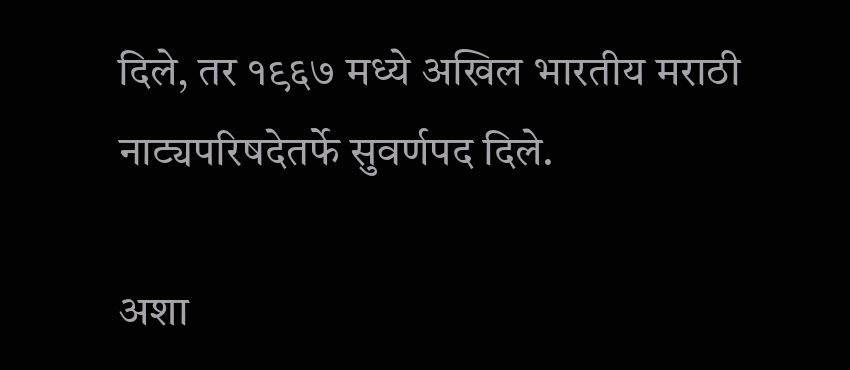दिले, तर १९६७ मध्ये अखिल भारतीय मराठी नाट्यपरिषदेतर्फे सुवर्णपद दिले.

अशा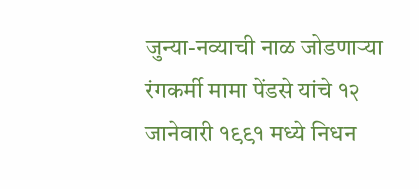जुन्या-नव्याची नाळ जोडणाऱ्या रंगकर्मी मामा पेंडसे यांचे १२ जानेवारी १९९१ मध्ये निधन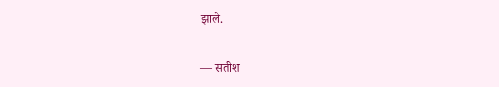झाले.

— सतीश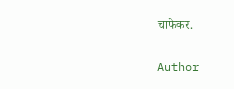चाफेकर.

Author